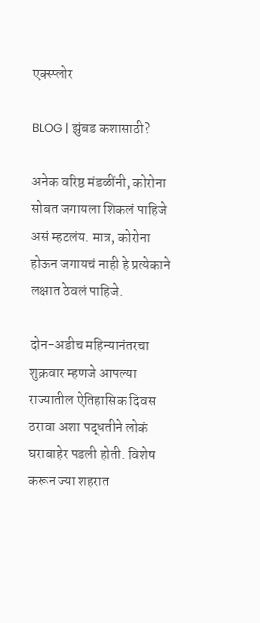एक्स्प्लोर

BLOG | झुंबड कशासाठी?

अनेक वरिष्ठ मंडळींनी, कोरोना सोबत जगायला शिकलं पाहिजे असं म्हटलंय. मात्र, कोरोना होऊन जगायचं नाही हे प्रत्येकाने लक्षात ठेवलं पाहिजे.

दोन-अडीच महिन्यानंतरचा शुक्रवार म्हणजे आपल्या राज्यातील ऐतिहासिक दिवस ठरावा अशा पद्धतीने लोकं घराबाहेर पडली होती. विशेष करून ज्या शहरात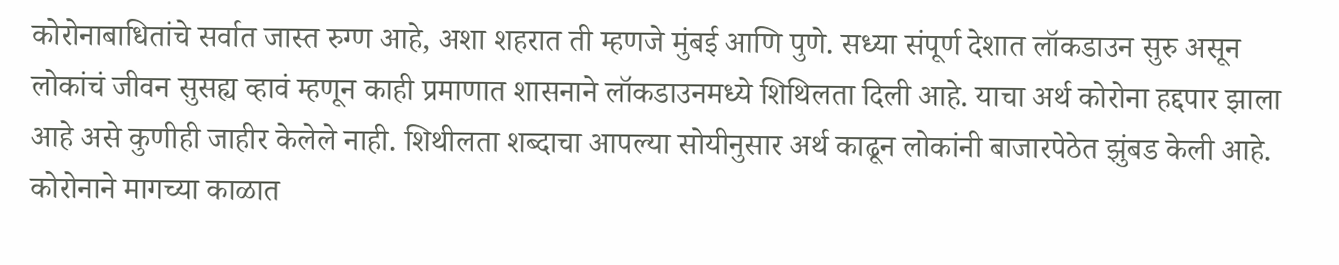कोरोनाबाधितांचे सर्वात जास्त रुग्ण आहे, अशा शहरात ती म्हणजे मुंबई आणि पुणे. सध्या संपूर्ण देशात लॉकडाउन सुरु असून लोकांचं जीवन सुसह्य व्हावं म्हणून काही प्रमाणात शासनाने लॉकडाउनमध्ये शिथिलता दिली आहे. याचा अर्थ कोरोना हद्दपार झाला आहे असे कुणीही जाहीर केलेले नाही. शिथीलता शब्दाचा आपल्या सोयीनुसार अर्थ काढून लोकांनी बाजारपेठेत झुंबड केली आहे. कोरोनाने मागच्या काळात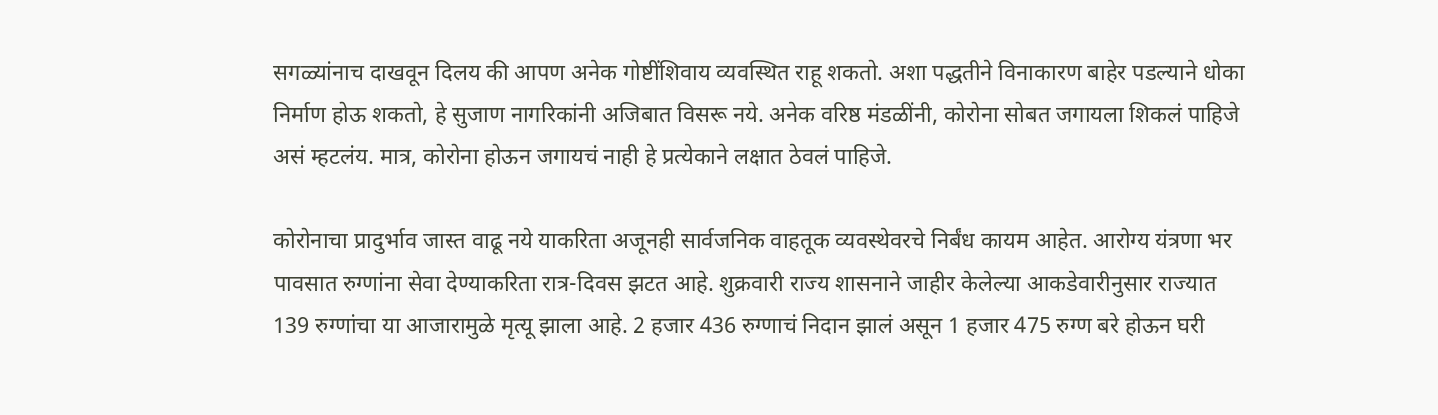सगळ्यांनाच दाखवून दिलय की आपण अनेक गोष्टींशिवाय व्यवस्थित राहू शकतो. अशा पद्धतीने विनाकारण बाहेर पडल्याने धोका निर्माण होऊ शकतो, हे सुजाण नागरिकांनी अजिबात विसरू नये. अनेक वरिष्ठ मंडळींनी, कोरोना सोबत जगायला शिकलं पाहिजे असं म्हटलंय. मात्र, कोरोना होऊन जगायचं नाही हे प्रत्येकाने लक्षात ठेवलं पाहिजे.

कोरोनाचा प्रादुर्भाव जास्त वाढू नये याकरिता अजूनही सार्वजनिक वाहतूक व्यवस्थेवरचे निर्बंध कायम आहेत. आरोग्य यंत्रणा भर पावसात रुग्णांना सेवा देण्याकरिता रात्र-दिवस झटत आहे. शुक्रवारी राज्य शासनाने जाहीर केलेल्या आकडेवारीनुसार राज्यात 139 रुग्णांचा या आजारामुळे मृत्यू झाला आहे. 2 हजार 436 रुग्णाचं निदान झालं असून 1 हजार 475 रुग्ण बरे होऊन घरी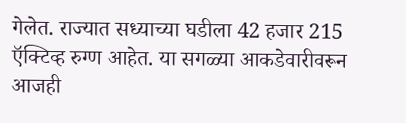गेलेत. राज्यात सध्याच्या घडीला 42 हजार 215 ऍक्टिव्ह रुग्ण आहेत. या सगळ्या आकडेवारीवरून आजही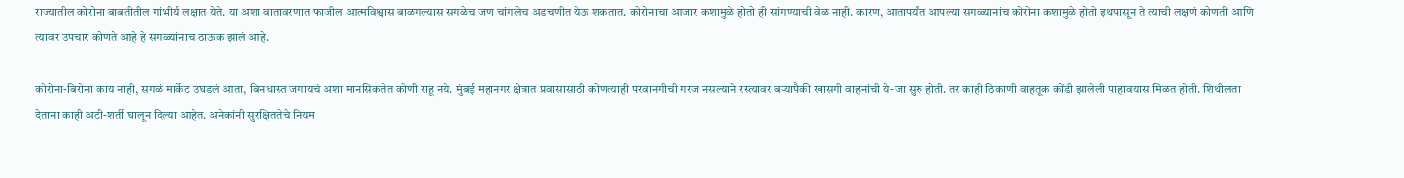राज्यातील कोरोना बाबतीतील गांभीर्य लक्षात येते. या अशा वातावरणात फाजील आत्मविश्वास बाळगल्यास सगळेच जण चांगलेच अडचणीत येऊ शकतात. कोरोनाचा आजार कशामुळे होतो ही सांगण्याची वेळ नाही. कारण, आतापर्यंत आपल्या सगळ्यानांच कोरोना कशामुळे होतो इथपासून ते त्याची लक्षणं कोणती आणि त्यावर उपचार कोणते आहे हे सगळ्यांनाच ठाऊक झालं आहे.

कोरोना-बिरोना काय नाही, सगळं मार्केट उघडलं आता, बिनधास्त जगायचं अशा मानसिकतेत कोणी राहू नये. मुंबई महानगर क्षेत्रात प्रवासासाठी कोणत्याही परवानगीची गरज नसल्याने रस्त्यावर बऱ्यापैकी खासगी वाहनांची ये-जा सुरु होती. तर काही ठिकाणी वाहतूक कोंडी झालेली पाहावयास मिळत होती. शिथीलता देताना काही अटी-शर्ती घालून दिल्या आहेत. अनेकांनी सुरक्षिततेचे नियम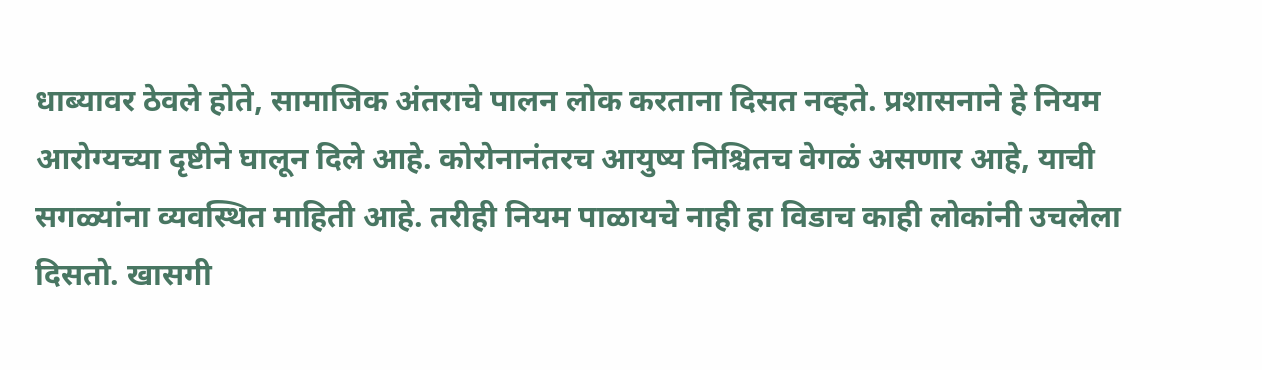धाब्यावर ठेवले होते, सामाजिक अंतराचे पालन लोक करताना दिसत नव्हते. प्रशासनाने हे नियम आरोग्यच्या दृष्टीने घालून दिले आहे. कोरोनानंतरच आयुष्य निश्चितच वेगळं असणार आहे, याची सगळ्यांना व्यवस्थित माहिती आहे. तरीही नियम पाळायचे नाही हा विडाच काही लोकांनी उचलेला दिसतो. खासगी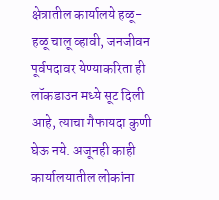क्षेत्रातील कार्यालये हळू-हळू चालू व्हावी, जनजीवन पूर्वपदावर येण्याकरिता ही लॉकडाउन मध्ये सूट दिली आहे, त्याचा गैफायदा कुणी घेऊ नये. अजूनही काही कार्यालयातील लोकांना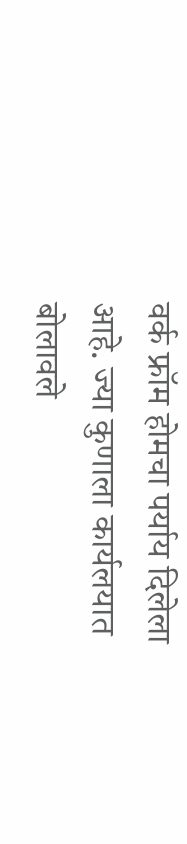वर्क फ्रॉम होमचा पर्याय दिलेला आहे. ज्या कुणाला कार्यलयात बोलावले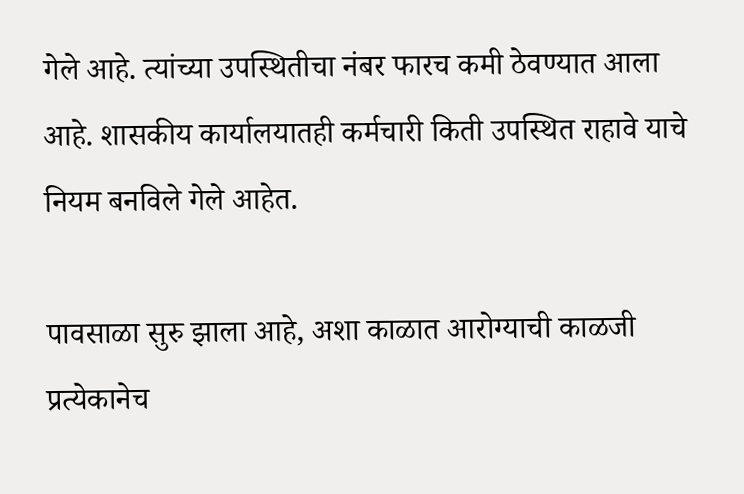गेले आहे. त्यांच्या उपस्थितीचा नंबर फारच कमी ठेवण्यात आला आहे. शासकीय कार्यालयातही कर्मचारी किती उपस्थित राहावे याचे नियम बनविले गेले आहेत.

पावसाळा सुरु झाला आहे, अशा काळात आरोग्याची काळजी प्रत्येकानेच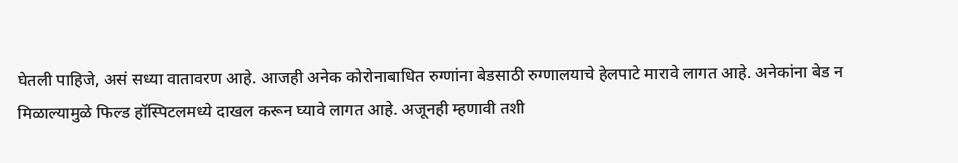घेतली पाहिजे, असं सध्या वातावरण आहे. आजही अनेक कोरोनाबाधित रुग्णांना बेडसाठी रुग्णालयाचे हेलपाटे मारावे लागत आहे. अनेकांना बेड न मिळाल्यामुळे फिल्ड हॉस्पिटलमध्ये दाखल करून घ्यावे लागत आहे. अजूनही म्हणावी तशी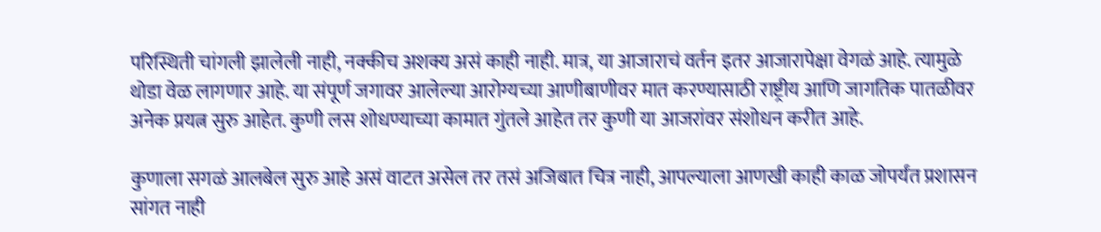परिस्थिती चांगली झालेली नाही, नक्कीच अशक्य असं काही नाही. मात्र, या आजाराचं वर्तन इतर आजारापेक्षा वेगळं आहे. त्यामुळे थोडा वेळ लागणार आहे. या संपूर्ण जगावर आलेल्या आरोग्यच्या आणीबाणीवर मात करण्यासाठी राष्ट्रीय आणि जागतिक पातळीवर अनेक प्रयत्न सुरु आहेत. कुणी लस शोधण्याच्या कामात गुंतले आहेत तर कुणी या आजरांवर संशोधन करीत आहे.

कुणाला सगळं आलबेल सुरु आहे असं वाटत असेल तर तसं अजिबात चित्र नाही, आपल्याला आणखी काही काळ जोपर्यंत प्रशासन सांगत नाही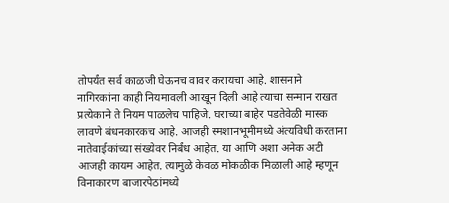तोपर्यंत सर्व काळजी घेऊनच वावर करायचा आहे. शासनाने नागिरकांना काही नियमावली आखून दिली आहे त्याचा सन्मान राखत प्रत्येकाने ते नियम पाळलेच पाहिजे. घराच्या बाहेर पडतेवेळी मास्क लावणे बंधनकारकच आहे. आजही स्मशानभूमीमध्ये अंत्यविधी करताना नातेवाईकांच्या संख्येवर निर्बंध आहेत. या आणि अशा अनेक अटी आजही कायम आहेत. त्यामुळे केवळ मोकळीक मिळाली आहे म्हणून विनाकारण बाजारपेठांमध्ये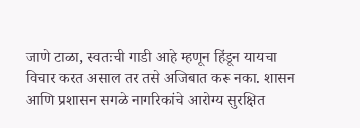जाणे टाळा, स्वतःची गाडी आहे म्हणून हिंडून यायचा विचार करत असाल तर तसे अजिबात करू नका. शासन आणि प्रशासन सगळे नागरिकांचे आरोग्य सुरक्षित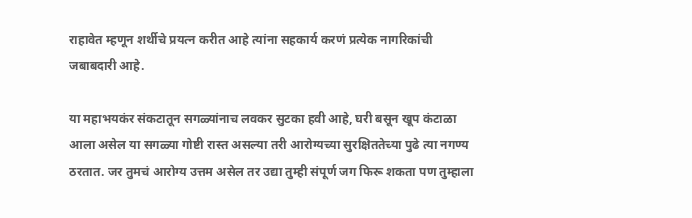राहावेत म्हणून शर्थीचे प्रयत्न करीत आहे त्यांना सहकार्य करणं प्रत्येक नागरिकांची जबाबदारी आहे.

या महाभयकंर संकटातून सगळ्यांनाच लवकर सुटका हवी आहे, घरी बसून खूप कंटाळा आला असेल या सगळ्या गोष्टी रास्त असल्या तरी आरोग्यच्या सुरक्षिततेच्या पुढे त्या नगण्य ठरतात. जर तुमचं आरोग्य उत्तम असेल तर उद्या तुम्ही संपूर्ण जग फिरू शकता पण तुम्हाला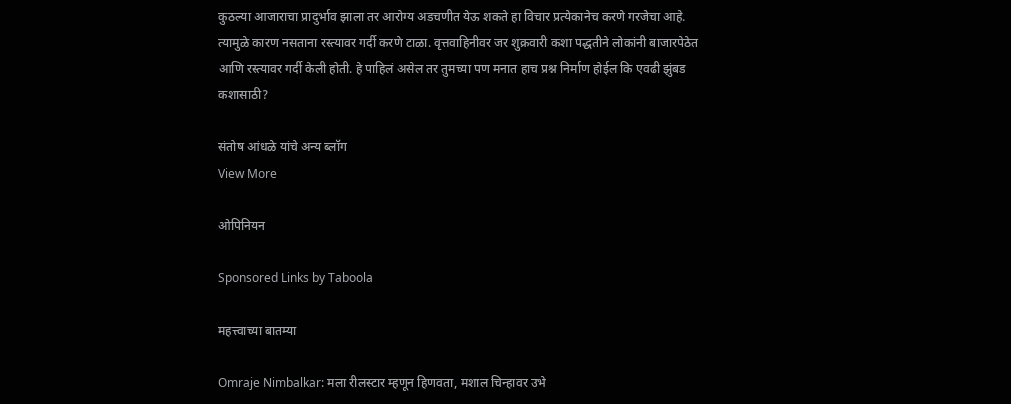कुठल्या आजाराचा प्रादुर्भाव झाला तर आरोग्य अडचणीत येऊ शकते हा विचार प्रत्येकानेच करणे गरजेचा आहे. त्यामुळे कारण नसताना रस्त्यावर गर्दी करणे टाळा. वृत्तवाहिनीवर जर शुक्रवारी कशा पद्धतीने लोकांनी बाजारपेठेत आणि रस्त्यावर गर्दी केली होती. हे पाहिलं असेल तर तुमच्या पण मनात हाच प्रश्न निर्माण होईल कि एवढी झुंबड कशासाठी?

संतोष आंधळे यांचे अन्य ब्लॉग
View More

ओपिनियन

Sponsored Links by Taboola

महत्त्वाच्या बातम्या

Omraje Nimbalkar: मला रीलस्टार म्हणून हिणवता, मशाल चिन्हावर उभे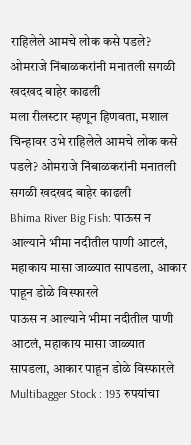राहिलेले आमचे लोक कसे पडले? ओमराजे निंबाळकरांनी मनातली सगळी खदखद बाहेर काढली
मला रीलस्टार म्हणून हिणवता, मशाल चिन्हावर उभे राहिलेले आमचे लोक कसे पडले? ओमराजे निंबाळकरांनी मनातली सगळी खदखद बाहेर काढली
Bhima River Big Fish: पाऊस न आल्याने भीमा नदीतील पाणी आटलं, महाकाय मासा जाळ्यात सापडला, आकार पाहून डोळे विस्फारले
पाऊस न आल्याने भीमा नदीतील पाणी आटलं, महाकाय मासा जाळ्यात सापडला, आकार पाहून डोळे विस्फारले
Multibagger Stock : 193 रुपयांचा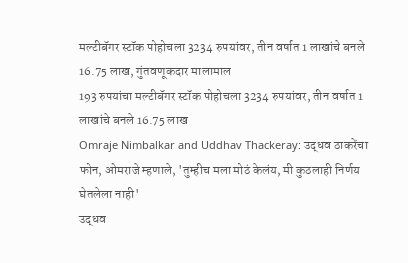मल्टीबॅगर स्टॉक पोहोचला 3234 रुपयांवर, तीन वर्षात 1 लाखांचे बनले 16.75 लाख, गुंतवणूकदार मालामाल
193 रुपयांचा मल्टीबॅगर स्टॉक पोहोचला 3234 रुपयांवर, तीन वर्षात 1 लाखांचे बनले 16.75 लाख
Omraje Nimbalkar and Uddhav Thackeray: उद्धव ठाकरेंचा फोन, ओमराजे म्हणाले, 'तुम्हीच मला मोठं केलंय, मी कुठलाही निर्णय घेतलेला नाही'
उद्धव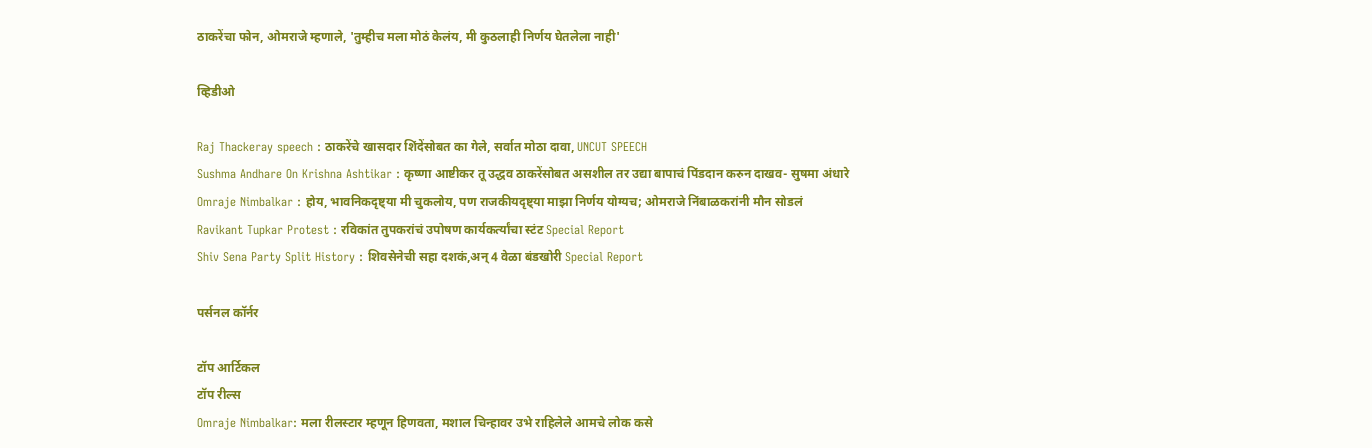ठाकरेंचा फोन, ओमराजे म्हणाले, 'तुम्हीच मला मोठं केलंय, मी कुठलाही निर्णय घेतलेला नाही'

व्हिडीओ

Raj Thackeray speech : ठाकरेंचे खासदार शिंदेंसोबत का गेले, सर्वात मोठा दावा, UNCUT SPEECH
Sushma Andhare On Krishna Ashtikar : कृष्णा आष्टीकर तू उद्धव ठाकरेंसोबत असशील तर उद्या बापाचं पिंडदान करुन दाखव- सुषमा अंधारे
Omraje Nimbalkar : होय, भावनिकदृष्ट्या मी चुकलोय, पण राजकीयदृष्ट्या माझा निर्णय योग्यच; ओमराजे निंबाळकरांनी मौन सोडलं
Ravikant Tupkar Protest : रविकांत तुपकरांचं उपोषण कार्यकर्त्यांचा स्टंट Special Report
Shiv Sena Party Split History : शिवसेनेची सहा दशकं,अन् 4 वेळा बंडखोरी Special Report

पर्सनल कॉर्नर

टॉप आर्टिकल
टॉप रील्स
Omraje Nimbalkar: मला रीलस्टार म्हणून हिणवता, मशाल चिन्हावर उभे राहिलेले आमचे लोक कसे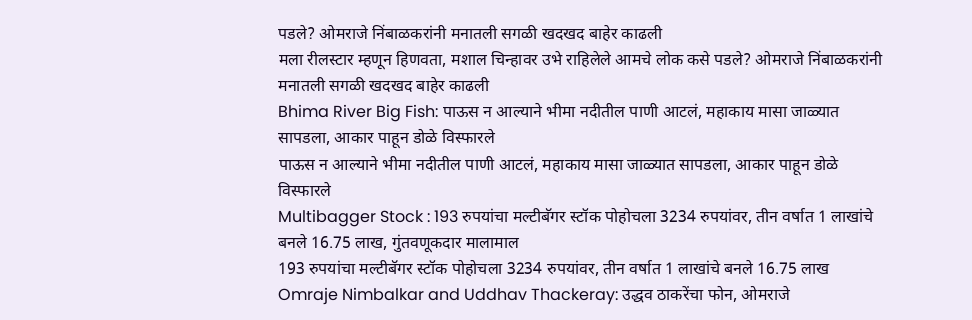पडले? ओमराजे निंबाळकरांनी मनातली सगळी खदखद बाहेर काढली
मला रीलस्टार म्हणून हिणवता, मशाल चिन्हावर उभे राहिलेले आमचे लोक कसे पडले? ओमराजे निंबाळकरांनी मनातली सगळी खदखद बाहेर काढली
Bhima River Big Fish: पाऊस न आल्याने भीमा नदीतील पाणी आटलं, महाकाय मासा जाळ्यात सापडला, आकार पाहून डोळे विस्फारले
पाऊस न आल्याने भीमा नदीतील पाणी आटलं, महाकाय मासा जाळ्यात सापडला, आकार पाहून डोळे विस्फारले
Multibagger Stock : 193 रुपयांचा मल्टीबॅगर स्टॉक पोहोचला 3234 रुपयांवर, तीन वर्षात 1 लाखांचे बनले 16.75 लाख, गुंतवणूकदार मालामाल
193 रुपयांचा मल्टीबॅगर स्टॉक पोहोचला 3234 रुपयांवर, तीन वर्षात 1 लाखांचे बनले 16.75 लाख
Omraje Nimbalkar and Uddhav Thackeray: उद्धव ठाकरेंचा फोन, ओमराजे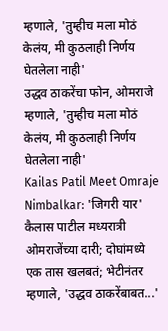म्हणाले, 'तुम्हीच मला मोठं केलंय, मी कुठलाही निर्णय घेतलेला नाही'
उद्धव ठाकरेंचा फोन, ओमराजे म्हणाले, 'तुम्हीच मला मोठं केलंय, मी कुठलाही निर्णय घेतलेला नाही'
Kailas Patil Meet Omraje Nimbalkar: 'जिगरी यार' कैलास पाटील मध्यरात्री ओमराजेंच्या दारी; दोघांमध्ये एक तास खलबतं; भेटीनंतर म्हणाले, 'उद्धव ठाकरेंबाबत...'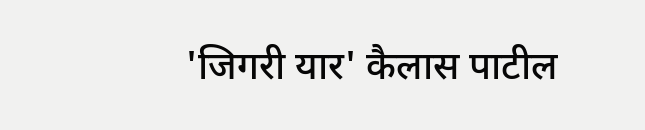'जिगरी यार' कैलास पाटील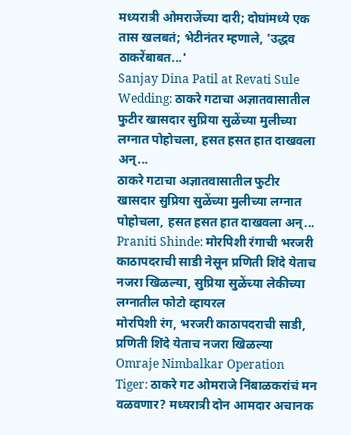मध्यरात्री ओमराजेंच्या दारी; दोघांमध्ये एक तास खलबतं; भेटीनंतर म्हणाले, 'उद्धव ठाकरेंबाबत...'
Sanjay Dina Patil at Revati Sule Wedding: ठाकरे गटाचा अज्ञातवासातील फुटीर खासदार सुप्रिया सुळेंच्या मुलीच्या लग्नात पोहोचला, हसत हसत हात दाखवला अन्...
ठाकरे गटाचा अज्ञातवासातील फुटीर खासदार सुप्रिया सुळेंच्या मुलीच्या लग्नात पोहोचला, हसत हसत हात दाखवला अन्...
Praniti Shinde: मोरपिशी रंगाची भरजरी काठापदराची साडी नेसून प्रणिती शिंदे येताच नजरा खिळल्या, सुप्रिया सुळेंच्या लेकीच्या लग्नातील फोटो व्हायरल
मोरपिशी रंग, भरजरी काठापदराची साडी, प्रणिती शिंदे येताच नजरा खिळल्या
Omraje Nimbalkar Operation Tiger: ठाकरे गट ओमराजे निंबाळकरांचं मन वळवणार? मध्यरात्री दोन आमदार अचानक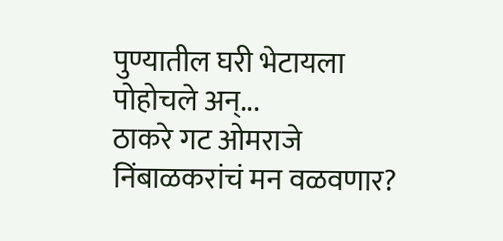पुण्यातील घरी भेटायला पोहोचले अन्...
ठाकरे गट ओमराजे निंबाळकरांचं मन वळवणार?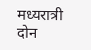मध्यरात्री दोन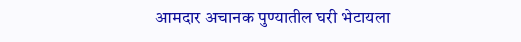आमदार अचानक पुण्यातील घरी भेटायला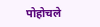पोहोचले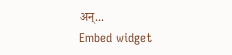अन्...
Embed widget